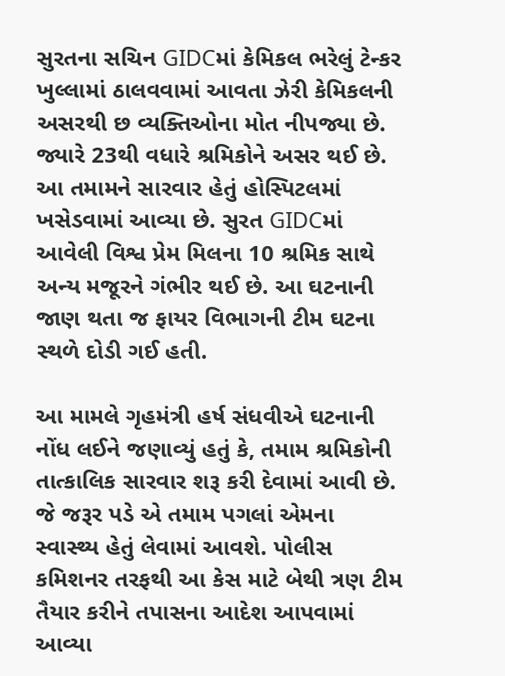સુરતના સચિન GIDCમાં કેમિકલ ભરેલું ટેન્કર ખુલ્લામાં ઠાલવવામાં આવતા ઝેરી કેમિકલની અસરથી છ વ્યક્તિઓના મોત નીપજ્યા છે. જ્યારે 23થી વધારે શ્રમિકોને અસર થઈ છે. આ તમામને સારવાર હેતું હોસ્પિટલમાં ખસેડવામાં આવ્યા છે. સુરત GIDCમાં આવેલી વિશ્વ પ્રેમ મિલના 10 શ્રમિક સાથે અન્ય મજૂરને ગંભીર થઈ છે. આ ઘટનાની જાણ થતા જ ફાયર વિભાગની ટીમ ઘટના સ્થળે દોડી ગઈ હતી.

આ મામલે ગૃહમંત્રી હર્ષ સંધવીએ ઘટનાની નોંધ લઈને જણાવ્યું હતું કે, તમામ શ્રમિકોની તાત્કાલિક સારવાર શરૂ કરી દેવામાં આવી છે. જે જરૂર પડે એ તમામ પગલાં એમના સ્વાસ્થ્ય હેતું લેવામાં આવશે. પોલીસ કમિશનર તરફથી આ કેસ માટે બેથી ત્રણ ટીમ તૈયાર કરીને તપાસના આદેશ આપવામાં આવ્યા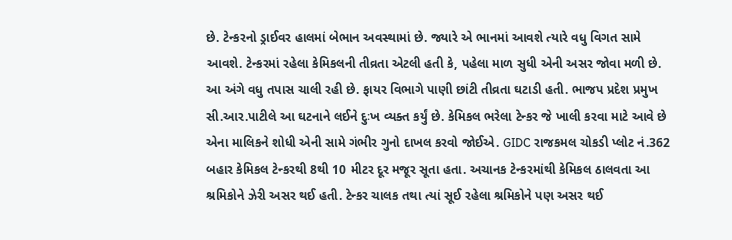છે. ટેન્કરનો ડ્રાઈવર હાલમાં બેભાન અવસ્થામાં છે. જ્યારે એ ભાનમાં આવશે ત્યારે વધુ વિગત સામે આવશે. ટેન્કરમાં રહેલા કેમિકલની તીવ્રતા એટલી હતી કે, પહેલા માળ સુધી એની અસર જોવા મળી છે. આ અંગે વધુ તપાસ ચાલી રહી છે. ફાયર વિભાગે પાણી છાંટી તીવ્રતા ઘટાડી હતી. ભાજપ પ્રદેશ પ્રમુખ સી.આર.પાટીલે આ ઘટનાને લઈને દુઃખ વ્યક્ત કર્યું છે. કેમિકલ ભરેલા ટેન્કર જે ખાલી કરવા માટે આવે છે એના માલિકને શોધી એની સામે ગંભીર ગુનો દાખલ કરવો જોઈએ. GIDC રાજકમલ ચોકડી પ્લોટ નં.362 બહાર કેમિકલ ટેન્કરથી 8થી 10 મીટર દૂર મજૂર સૂતા હતા. અચાનક ટેન્કરમાંથી કેમિકલ ઠાલવતા આ શ્રમિકોને ઝેરી અસર થઈ હતી. ટેન્કર ચાલક તથા ત્યાં સૂઈ રહેલા શ્રમિકોને પણ અસર થઈ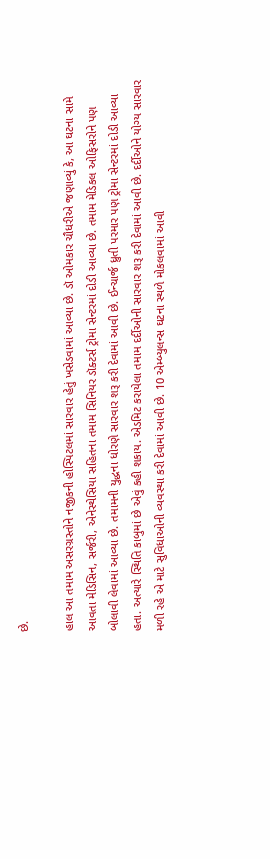છે.

હાલ આ તમામ અસરગ્રસ્તોને નજીકની હોસ્પિટલમાં સારવાર હેતું ખસેડવામાં આવ્યા છે. ડૉ ઓમકાર ચૌધરીએ જણાવ્યું કે, આ ઘટના સામે આવતા મેડિસિન, સર્જરી, એનેસ્થેસિયા સહિતના તમામ સિનિયર ડૉક્ટર્સ ટ્રોમા સેન્ટરમાં દોડી આવ્યા છે. તમામ મેડિકલ ઓફિસરોને પણ બોલાવી લેવામાં આવ્યા છે. તમામની યુદ્ધના ધોરણે સારવાર શરૂ કરી દેવામાં આવી છે. ઈન્ચાર્જ ધ્રુતી પરમાર પણ ટ્રોમા સેન્ટરમાં દોડી આવ્યા હતા. અત્યારે સ્થિતિ કાબુમાં છે એવું કહી શકાય. એડમિટ કરાયેલા તમામ દર્દીઓની સારવાર શરૂ કરી દેવામાં આવી છે. દર્દીઓને યોગ્ય સારવાર મળી રહે એ માટે સુવિધાઓની વ્યવસ્થા કરી દેવામાં આવી છે. 10 એમ્બ્યુલન્સ ઘટના સ્થળે મોકલવામાં આવી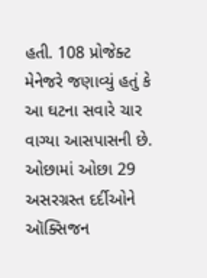હતી. 108 પ્રોજેક્ટ મેનેજરે જણાવ્યું હતું કે આ ઘટના સવારે ચાર વાગ્યા આસપાસની છે. ઓછામાં ઓછા 29 અસરગ્રસ્ત દર્દીઓને ઑક્સિજન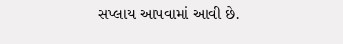સપ્લાય આપવામાં આવી છે.